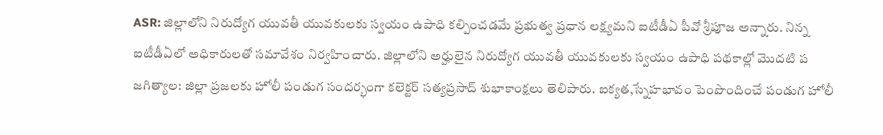ASR: జిల్లాలోని నిరుద్యోగ యువతీ యువకులకు స్వయం ఉపాధి కల్పించడమే ప్రభుత్వ ప్రధాన లక్ష్యమని ఐటీడీఏ పీవో శ్రీపూజ అన్నారు. నిన్న ఐటీడీఏలో అధికారులతో సమావేశం నిర్వహించారు. జిల్లాలోని అర్హులైన నిరుద్యోగ యువతీ యువకులకు స్వయం ఉపాధి పథకాల్లో మొదటి ప
జగిత్యాల: జిల్లా ప్రజలకు హోలీ పండుగ సందర్భంగా కలెక్టర్ సత్యప్రసాద్ శుభాకాంక్షలు తెలిపారు. ఐక్యత,స్నేహభావం పెంపొందించే పండుగ హోలీ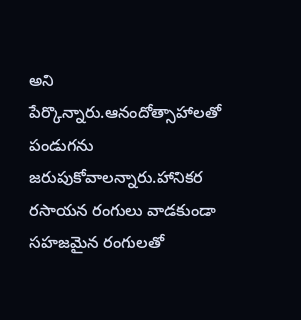అని పేర్కొన్నారు.ఆనందోత్సాహాలతో పండుగను జరుపుకోవాలన్నారు.హానికర రసాయన రంగులు వాడకుండా సహజమైన రంగులతో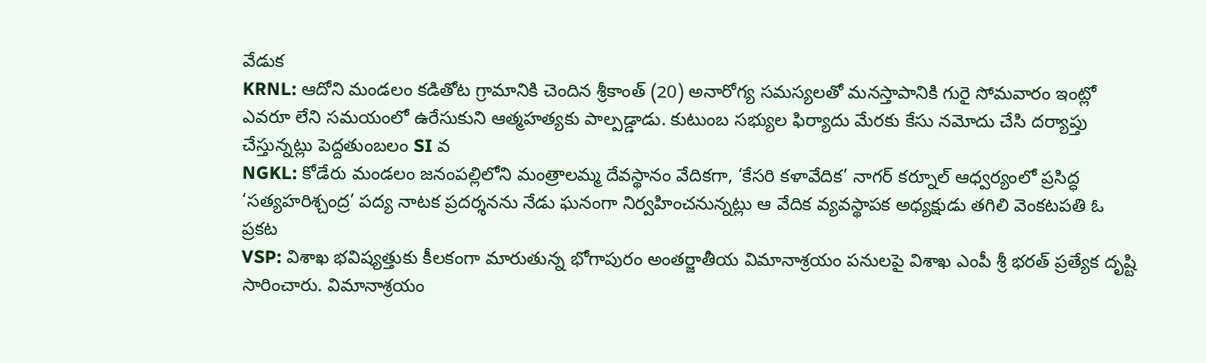వేడుక
KRNL: ఆదోని మండలం కడితోట గ్రామానికి చెందిన శ్రీకాంత్ (20) అనారోగ్య సమస్యలతో మనస్తాపానికి గురై సోమవారం ఇంట్లో ఎవరూ లేని సమయంలో ఉరేసుకుని ఆత్మహత్యకు పాల్పడ్డాడు. కుటుంబ సభ్యుల ఫిర్యాదు మేరకు కేసు నమోదు చేసి దర్యాప్తు చేస్తున్నట్లు పెద్దతుంబలం SI వ
NGKL: కోడేరు మండలం జనంపల్లిలోని మంత్రాలమ్మ దేవస్థానం వేదికగా, ‘కేసరి కళావేదిక’ నాగర్ కర్నూల్ ఆధ్వర్యంలో ప్రసిద్ధ ‘సత్యహరిశ్చంద్ర’ పద్య నాటక ప్రదర్శనను నేడు ఘనంగా నిర్వహించనున్నట్లు ఆ వేదిక వ్యవస్థాపక అధ్యక్షుడు తగిలి వెంకటపతి ఓ ప్రకట
VSP: విశాఖ భవిష్యత్తుకు కీలకంగా మారుతున్న భోగాపురం అంతర్జాతీయ విమానాశ్రయం పనులపై విశాఖ ఎంపీ శ్రీ భరత్ ప్రత్యేక దృష్టి సారించారు. విమానాశ్రయం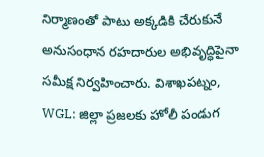నిర్మాణంతో పాటు అక్కడికి చేరుకునే అనుసంధాన రహదారుల అభివృద్ధిపైనా సమీక్ష నిర్వహించారు. విశాఖపట్నం,
WGL: జిల్లా ప్రజలకు హోలీ పండుగ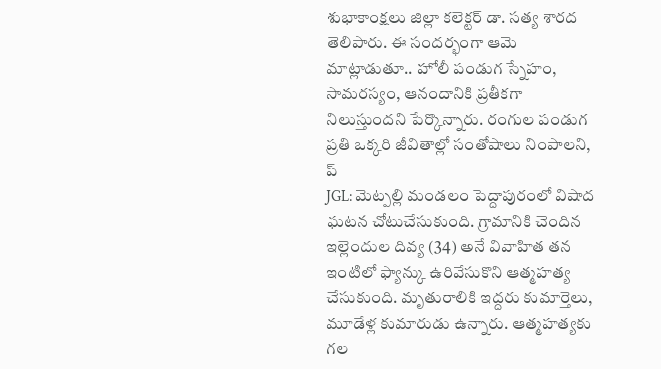శుభాకాంక్షలు జిల్లా కలెక్టర్ డా. సత్య శారద తెలిపారు. ఈ సందర్భంగా ఆమె మాట్లాడుతూ.. హోలీ పండుగ స్నేహం, సామరస్యం, ఆనందానికి ప్రతీకగా నిలుస్తుందని పేర్కొన్నారు. రంగుల పండుగ ప్రతి ఒక్కరి జీవితాల్లో సంతోషాలు నింపాలని, ప్
JGL: మెట్పల్లి మండలం పెద్దాపురంలో విషాద ఘటన చోటుచేసుకుంది. గ్రామానికి చెందిన ఇల్లెందుల దివ్య (34) అనే వివాహిత తన ఇంటిలో ఫ్యాన్కు ఉరివేసుకొని ఆత్మహత్య చేసుకుంది. మృతురాలికి ఇద్దరు కుమార్తెలు, మూడేళ్ల కుమారుడు ఉన్నారు. ఆత్మహత్యకు గల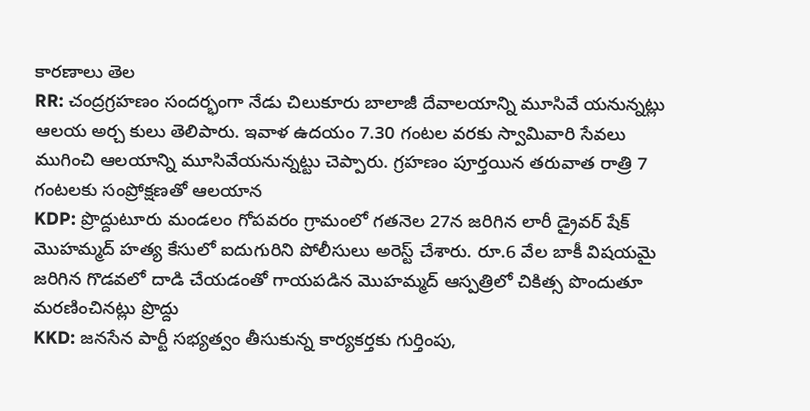కారణాలు తెల
RR: చంద్రగ్రహణం సందర్భంగా నేడు చిలుకూరు బాలాజీ దేవాలయాన్ని మూసివే యనున్నట్లు ఆలయ అర్చ కులు తెలిపారు. ఇవాళ ఉదయం 7.30 గంటల వరకు స్వామివారి సేవలు ముగించి ఆలయాన్ని మూసివేయనున్నట్టు చెప్పారు. గ్రహణం పూర్తయిన తరువాత రాత్రి 7 గంటలకు సంప్రోక్షణతో ఆలయాన
KDP: ప్రొద్దుటూరు మండలం గోపవరం గ్రామంలో గతనెల 27న జరిగిన లారీ డ్రైవర్ షేక్ మొహమ్మద్ హత్య కేసులో ఐదుగురిని పోలీసులు అరెస్ట్ చేశారు. రూ.6 వేల బాకీ విషయమై జరిగిన గొడవలో దాడి చేయడంతో గాయపడిన మొహమ్మద్ ఆస్పత్రిలో చికిత్స పొందుతూ మరణించినట్లు ప్రొద్దు
KKD: జనసేన పార్టీ సభ్యత్వం తీసుకున్న కార్యకర్తకు గుర్తింపు,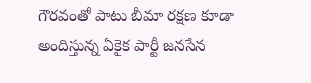గౌరవంతో పాటు బీమా రక్షణ కూడా అందిస్తున్న ఏకైక పార్టీ జనసేన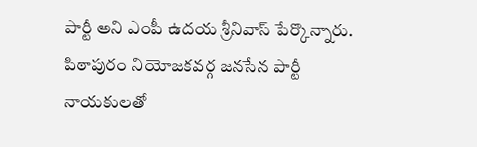పార్టీ అని ఎంపీ ఉదయ శ్రీనివాస్ పేర్కొన్నారు. పిఠాపురం నియోజకవర్గ జనసేన పార్టీ నాయకులతో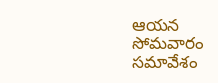ఆయన సోమవారం సమావేశం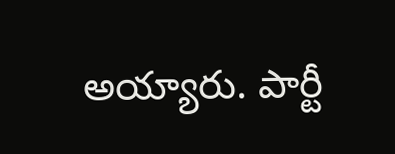అయ్యారు. పార్టీ